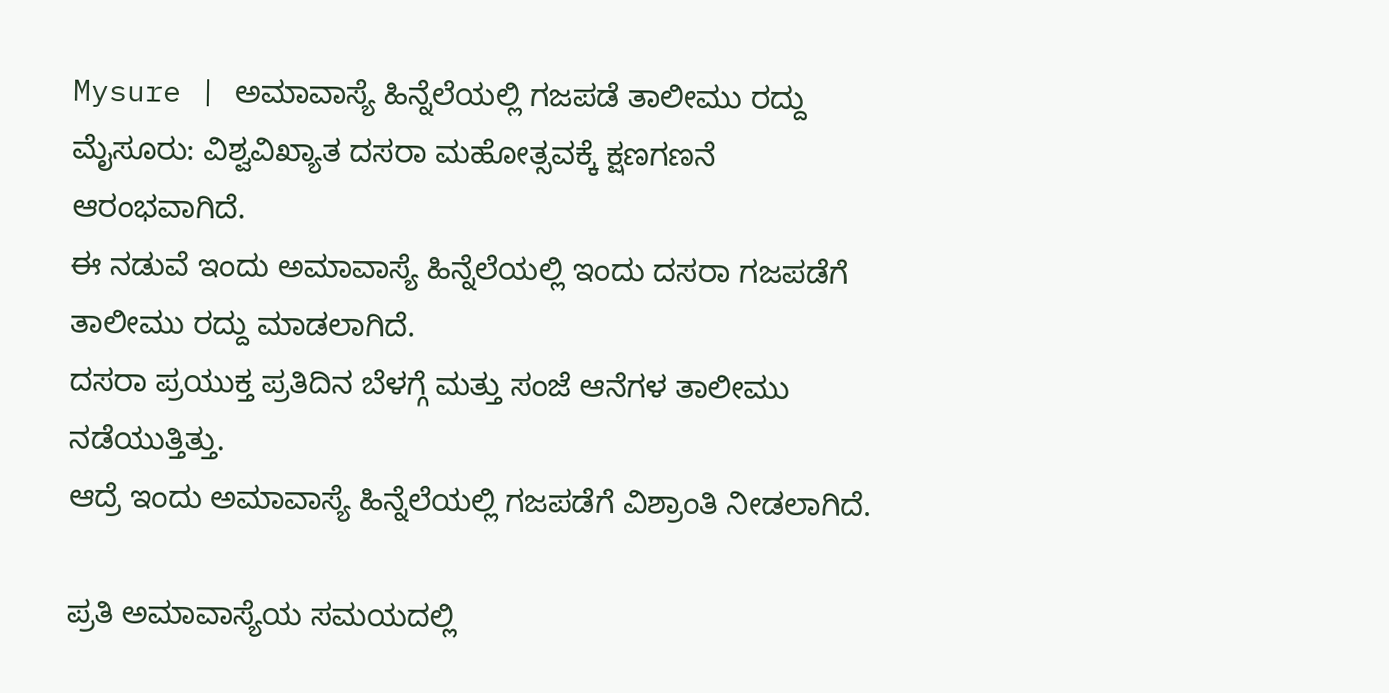Mysure | ಅಮಾವಾಸ್ಯೆ ಹಿನ್ನೆಲೆಯಲ್ಲಿ ಗಜಪಡೆ ತಾಲೀಮು ರದ್ದು
ಮೈಸೂರು: ವಿಶ್ವವಿಖ್ಯಾತ ದಸರಾ ಮಹೋತ್ಸವಕ್ಕೆ ಕ್ಷಣಗಣನೆ ಆರಂಭವಾಗಿದೆ.
ಈ ನಡುವೆ ಇಂದು ಅಮಾವಾಸ್ಯೆ ಹಿನ್ನೆಲೆಯಲ್ಲಿ ಇಂದು ದಸರಾ ಗಜಪಡೆಗೆ ತಾಲೀಮು ರದ್ದು ಮಾಡಲಾಗಿದೆ.
ದಸರಾ ಪ್ರಯುಕ್ತ ಪ್ರತಿದಿನ ಬೆಳಗ್ಗೆ ಮತ್ತು ಸಂಜೆ ಆನೆಗಳ ತಾಲೀಮು ನಡೆಯುತ್ತಿತ್ತು.
ಆದ್ರೆ ಇಂದು ಅಮಾವಾಸ್ಯೆ ಹಿನ್ನೆಲೆಯಲ್ಲಿ ಗಜಪಡೆಗೆ ವಿಶ್ರಾಂತಿ ನೀಡಲಾಗಿದೆ.

ಪ್ರತಿ ಅಮಾವಾಸ್ಯೆಯ ಸಮಯದಲ್ಲಿ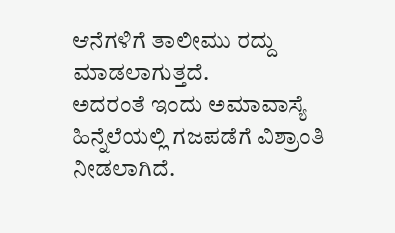ಆನೆಗಳಿಗೆ ತಾಲೀಮು ರದ್ದು ಮಾಡಲಾಗುತ್ತದೆ.
ಅದರಂತೆ ಇಂದು ಅಮಾವಾಸ್ಯೆ ಹಿನ್ನೆಲೆಯಲ್ಲಿ ಗಜಪಡೆಗೆ ವಿಶ್ರಾಂತಿ ನೀಡಲಾಗಿದೆ.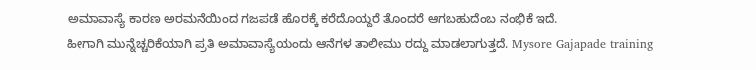ಅಮಾವಾಸ್ಯೆ ಕಾರಣ ಅರಮನೆಯಿಂದ ಗಜಪಡೆ ಹೊರಕ್ಕೆ ಕರೆದೊಯ್ದರೆ ತೊಂದರೆ ಆಗಬಹುದೆಂಬ ನಂಭಿಕೆ ಇದೆ.
ಹೀಗಾಗಿ ಮುನ್ನೆಚ್ಚರಿಕೆಯಾಗಿ ಪ್ರತಿ ಅಮಾವಾಸ್ಯೆಯಂದು ಆನೆಗಳ ತಾಲೀಮು ರದ್ದು ಮಾಡಲಾಗುತ್ತದೆ. Mysore Gajapade training